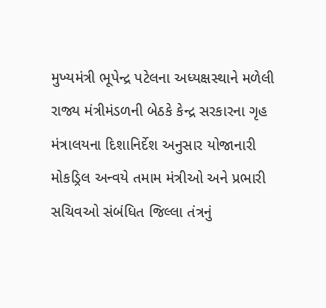મુખ્યમંત્રી ભૂપેન્દ્ર પટેલના અધ્યક્ષસ્થાને મળેલી રાજ્ય મંત્રીમંડળની બેઠકે કેન્દ્ર સરકારના ગૃહ મંત્રાલયના દિશાનિર્દેશ અનુસાર યોજાનારી મોકડ્રિલ અન્વયે તમામ મંત્રીઓ અને પ્રભારી સચિવઓ સંબંધિત જિલ્લા તંત્રનું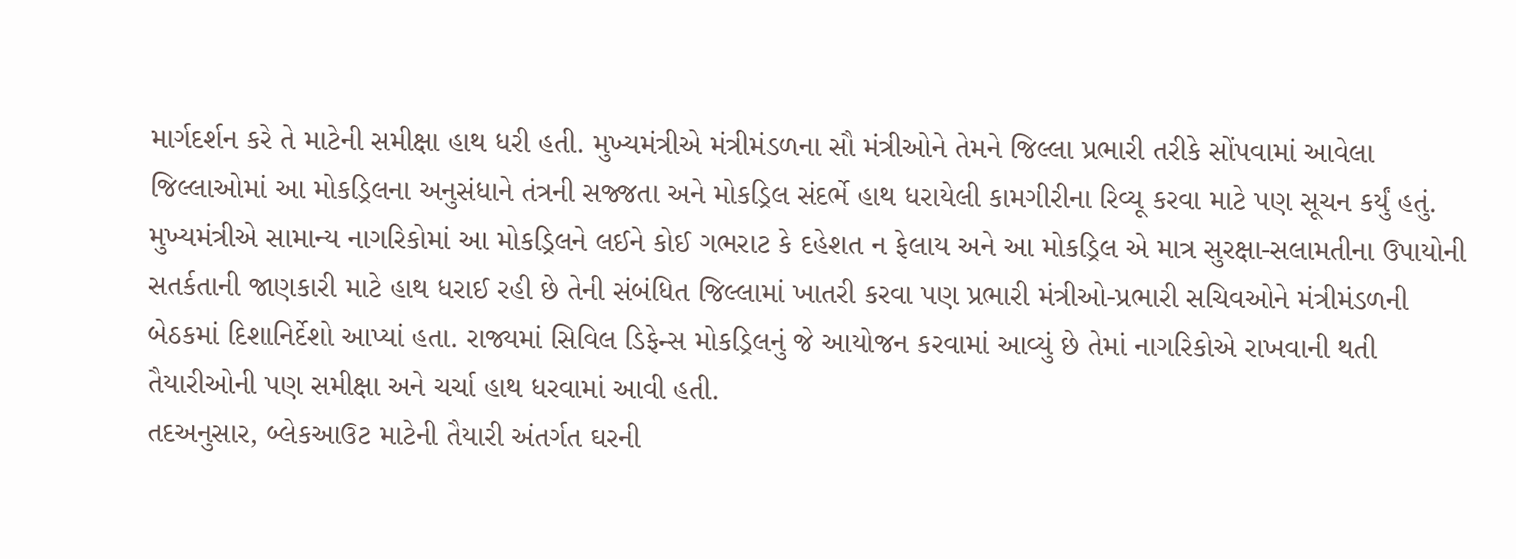માર્ગદર્શન કરે તે માટેની સમીક્ષા હાથ ધરી હતી. મુખ્યમંત્રીએ મંત્રીમંડળના સૌ મંત્રીઓને તેમને જિલ્લા પ્રભારી તરીકે સોંપવામાં આવેલા જિલ્લાઓમાં આ મોકડ્રિલના અનુસંધાને તંત્રની સજ્જતા અને મોકડ્રિલ સંદર્ભે હાથ ધરાયેલી કામગીરીના રિવ્યૂ કરવા માટે પણ સૂચન કર્યું હતું.
મુખ્યમંત્રીએ સામાન્ય નાગરિકોમાં આ મોકડ્રિલને લઈને કોઈ ગભરાટ કે દહેશત ન ફેલાય અને આ મોકડ્રિલ એ માત્ર સુરક્ષા-સલામતીના ઉપાયોની સતર્કતાની જાણકારી માટે હાથ ધરાઈ રહી છે તેની સંબંધિત જિલ્લામાં ખાતરી કરવા પણ પ્રભારી મંત્રીઓ-પ્રભારી સચિવઓને મંત્રીમંડળની બેઠકમાં દિશાનિર્દેશો આપ્યાં હતા. રાજ્યમાં સિવિલ ડિફેન્સ મોકડ્રિલનું જે આયોજન કરવામાં આવ્યું છે તેમાં નાગરિકોએ રાખવાની થતી તૈયારીઓની પણ સમીક્ષા અને ચર્ચા હાથ ધરવામાં આવી હતી.
તદઅનુસાર, બ્લેકઆઉટ માટેની તૈયારી અંતર્ગત ઘરની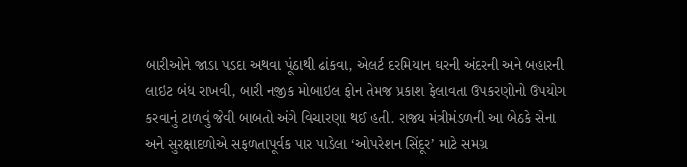બારીઓને જાડા પડદા અથવા પૂંઠાથી ઢાંકવા, એલર્ટ દરમિયાન ઘરની અંદરની અને બહારની લાઇટ બંધ રાખવી, બારી નજીક મોબાઇલ ફોન તેમજ પ્રકાશ ફેલાવતા ઉપકરણોનો ઉપયોગ કરવાનું ટાળવું જેવી બાબતો અંગે વિચારણા થઈ હતી. રાજ્ય મંત્રીમંડળની આ બેઠકે સેના અને સુરક્ષાદળોએ સફળતાપૂર્વક પાર પાડેલા ‘ઓપરેશન સિંદૂર’ માટે સમગ્ર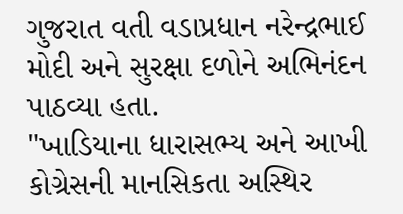ગુજરાત વતી વડાપ્રધાન નરેન્દ્રભાઈ મોદી અને સુરક્ષા દળોને અભિનંદન પાઠવ્યા હતા.
"ખાડિયાના ધારાસભ્ય અને આખી કોગ્રેસની માનસિકતા અસ્થિર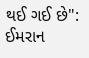થઈ ગઈ છે": ઈમરાન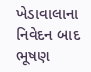ખેડાવાલાના નિવેદન બાદ ભૂષણ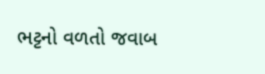ભટ્ટનો વળતો જવાબ